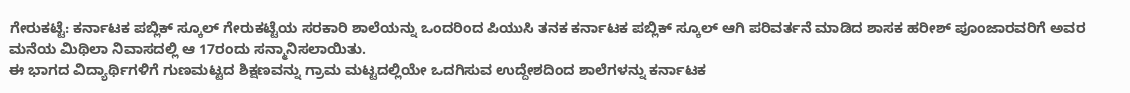ಗೇರುಕಟ್ಟೆ: ಕರ್ನಾಟಕ ಪಬ್ಲಿಕ್ ಸ್ಕೂಲ್ ಗೇರುಕಟ್ಟೆಯ ಸರಕಾರಿ ಶಾಲೆಯನ್ನು ಒಂದರಿಂದ ಪಿಯುಸಿ ತನಕ ಕರ್ನಾಟಕ ಪಬ್ಲಿಕ್ ಸ್ಕೂಲ್ ಆಗಿ ಪರಿವರ್ತನೆ ಮಾಡಿದ ಶಾಸಕ ಹರೀಶ್ ಪೂಂಜಾರವರಿಗೆ ಅವರ ಮನೆಯ ಮಿಥಿಲಾ ನಿವಾಸದಲ್ಲಿ ಆ 17ರಂದು ಸನ್ಮಾನಿಸಲಾಯಿತು.
ಈ ಭಾಗದ ವಿದ್ಯಾರ್ಥಿಗಳಿಗೆ ಗುಣಮಟ್ಟದ ಶಿಕ್ಷಣವನ್ನು ಗ್ರಾಮ ಮಟ್ಟದಲ್ಲಿಯೇ ಒದಗಿಸುವ ಉದ್ದೇಶದಿಂದ ಶಾಲೆಗಳನ್ನು ಕರ್ನಾಟಕ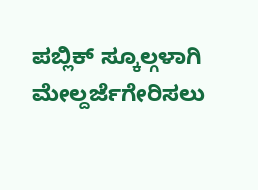ಪಬ್ಲಿಕ್ ಸ್ಕೂಲ್ಗಳಾಗಿ ಮೇಲ್ದರ್ಜೆಗೇರಿಸಲು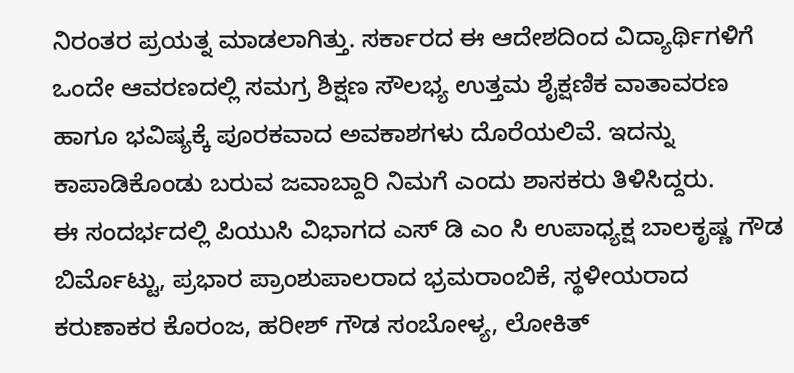ನಿರಂತರ ಪ್ರಯತ್ನ ಮಾಡಲಾಗಿತ್ತು. ಸರ್ಕಾರದ ಈ ಆದೇಶದಿಂದ ವಿದ್ಯಾರ್ಥಿಗಳಿಗೆ ಒಂದೇ ಆವರಣದಲ್ಲಿ ಸಮಗ್ರ ಶಿಕ್ಷಣ ಸೌಲಭ್ಯ ಉತ್ತಮ ಶೈಕ್ಷಣಿಕ ವಾತಾವರಣ ಹಾಗೂ ಭವಿಷ್ಯಕ್ಕೆ ಪೂರಕವಾದ ಅವಕಾಶಗಳು ದೊರೆಯಲಿವೆ. ಇದನ್ನು ಕಾಪಾಡಿಕೊಂಡು ಬರುವ ಜವಾಬ್ದಾರಿ ನಿಮಗೆ ಎಂದು ಶಾಸಕರು ತಿಳಿಸಿದ್ದರು.
ಈ ಸಂದರ್ಭದಲ್ಲಿ ಪಿಯುಸಿ ವಿಭಾಗದ ಎಸ್ ಡಿ ಎಂ ಸಿ ಉಪಾಧ್ಯಕ್ಷ ಬಾಲಕೃಷ್ಣ ಗೌಡ ಬಿರ್ಮೊಟ್ಟು, ಪ್ರಭಾರ ಪ್ರಾಂಶುಪಾಲರಾದ ಭ್ರಮರಾಂಬಿಕೆ, ಸ್ಥಳೀಯರಾದ ಕರುಣಾಕರ ಕೊರಂಜ, ಹರೀಶ್ ಗೌಡ ಸಂಬೋಳ್ಯ, ಲೋಕಿತ್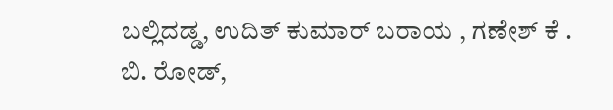ಬಲ್ಲಿದಡ್ಡ, ಉದಿತ್ ಕುಮಾರ್ ಬರಾಯ , ಗಣೇಶ್ ಕೆ . ಬಿ. ರೋಡ್,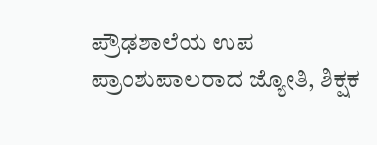ಪ್ರೌಢಶಾಲೆಯ ಉಪ ಪ್ರಾಂಶುಪಾಲರಾದ ಜ್ಯೋತಿ, ಶಿಕ್ಷಕ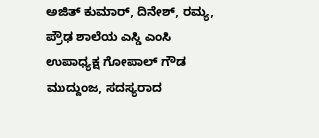ಅಜಿತ್ ಕುಮಾರ್, ದಿನೇಶ್, ರಮ್ಯ, ಪ್ರೌಢ ಶಾಲೆಯ ಎಸ್ಡಿ ಎಂಸಿ ಉಪಾಧ್ಯಕ್ಷ ಗೋಪಾಲ್ ಗೌಡ ಮುದ್ದುಂಜ, ಸದಸ್ಯರಾದ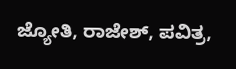ಜ್ಯೋತಿ, ರಾಜೇಶ್, ಪವಿತ್ರ,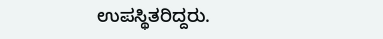ಉಪಸ್ಥಿತರಿದ್ದರು.